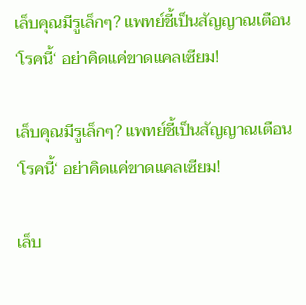เล็บคุณมีรูเล็กๆ? แพทย์ชี้เป็นสัญญาณเตือน ‘โรคนี้‘ อย่าคิดแค่ขาดแคลเซียม!

เล็บคุณมีรูเล็กๆ? แพทย์ชี้เป็นสัญญาณเตือน ‘โรคนี้‘ อย่าคิดแค่ขาดแคลเซียม!

เล็บ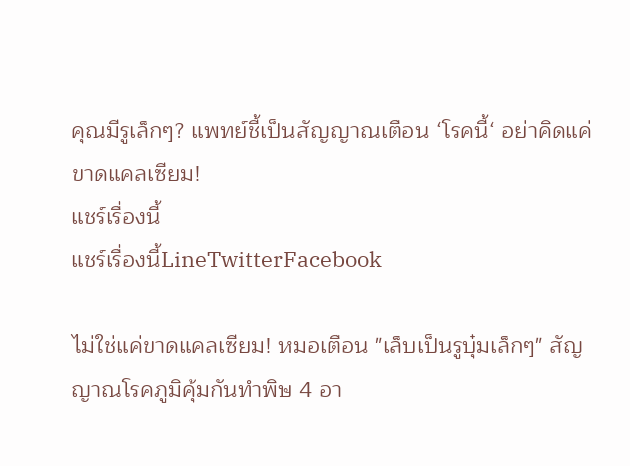คุณมีรูเล็กๆ? แพทย์ชี้เป็นสัญญาณเตือน ‘โรคนี้‘ อย่าคิดแค่ขาดแคลเซียม!
แชร์เรื่องนี้
แชร์เรื่องนี้LineTwitterFacebook

ไม่ใช่แค่ขาดแคลเซียม! หมอเตือน "เล็บเป็นรูบุ๋มเล็กๆ" สัญญาณโรคภูมิคุ้มกันทำพิษ 4 อา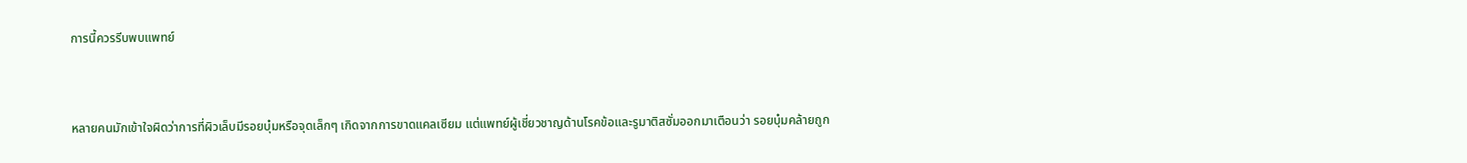การนี้ควรรีบพบแพทย์



หลายคนมักเข้าใจผิดว่าการที่ผิวเล็บมีรอยบุ๋มหรือจุดเล็กๆ เกิดจากการขาดแคลเซียม แต่แพทย์ผู้เชี่ยวชาญด้านโรคข้อและรูมาติสซั่มออกมาเตือนว่า รอยบุ๋มคล้ายถูก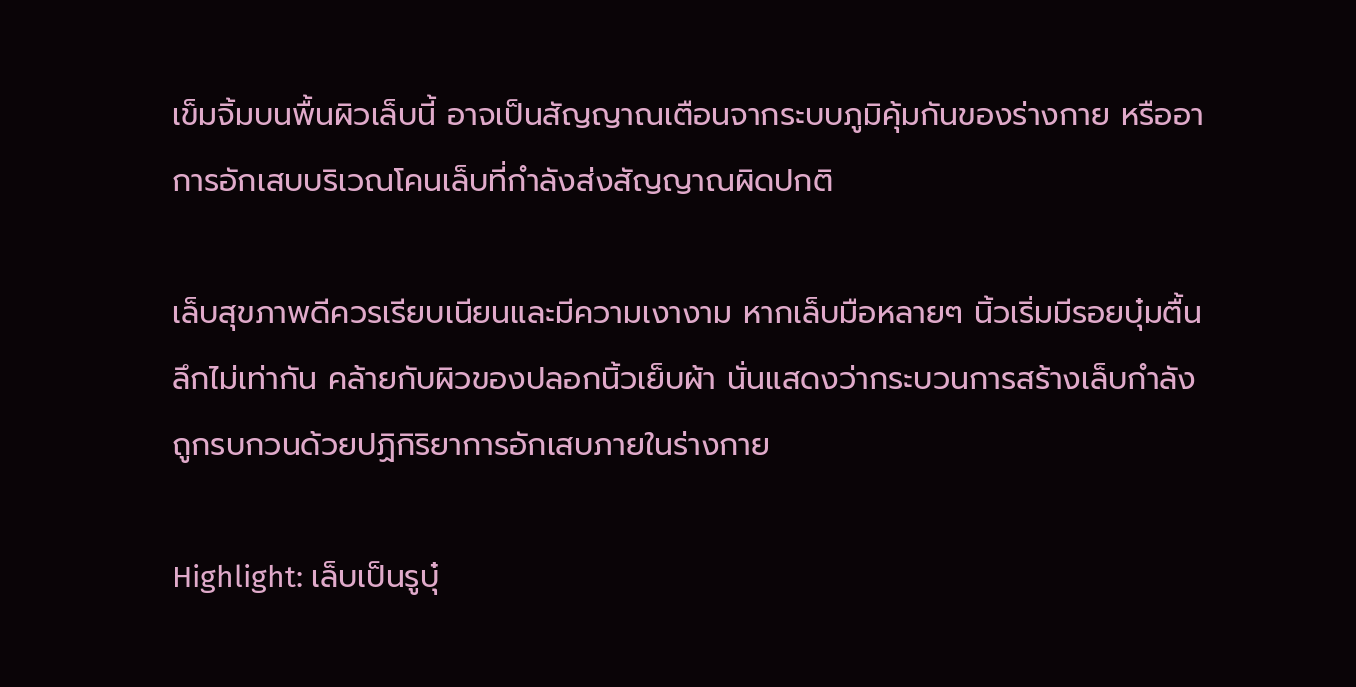เข็มจิ้มบนพื้นผิวเล็บนี้ อาจเป็นสัญญาณเตือนจากระบบภูมิคุ้มกันของร่างกาย หรืออาการอักเสบบริเวณโคนเล็บที่กำลังส่งสัญญาณผิดปกติ

เล็บสุขภาพดีควรเรียบเนียนและมีความเงางาม หากเล็บมือหลายๆ นิ้วเริ่มมีรอยบุ๋มตื้นลึกไม่เท่ากัน คล้ายกับผิวของปลอกนิ้วเย็บผ้า นั่นแสดงว่ากระบวนการสร้างเล็บกำลังถูกรบกวนด้วยปฏิกิริยาการอักเสบภายในร่างกาย

Highlight: เล็บเป็นรูบุ๋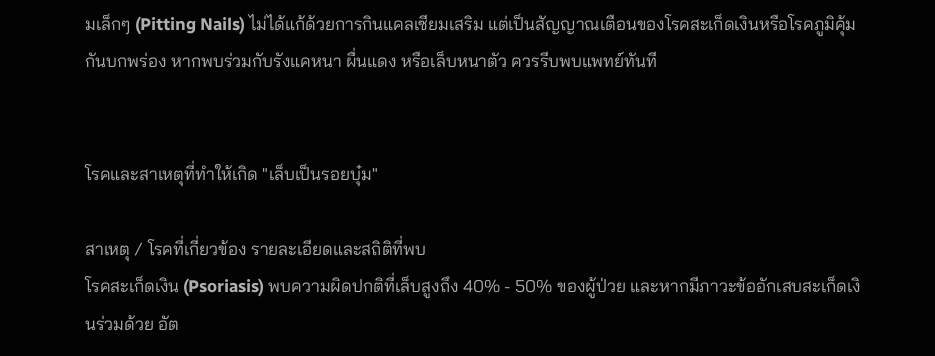มเล็กๆ (Pitting Nails) ไม่ได้แก้ด้วยการกินแคลเซียมเสริม แต่เป็นสัญญาณเตือนของโรคสะเก็ดเงินหรือโรคภูมิคุ้มกันบกพร่อง หากพบร่วมกับรังแคหนา ผื่นแดง หรือเล็บหนาตัว ควรรีบพบแพทย์ทันที


โรคและสาเหตุที่ทำให้เกิด "เล็บเป็นรอยบุ๋ม"

สาเหตุ / โรคที่เกี่ยวข้อง รายละเอียดและสถิติที่พบ
โรคสะเก็ดเงิน (Psoriasis) พบความผิดปกติที่เล็บสูงถึง 40% - 50% ของผู้ป่วย และหากมีภาวะข้ออักเสบสะเก็ดเงินร่วมด้วย อัต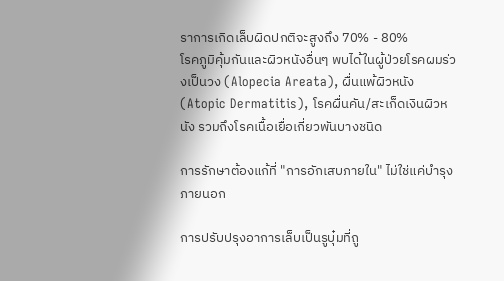ราการเกิดเล็บผิดปกติจะสูงถึง 70% - 80%
โรคภูมิคุ้มกันและผิวหนังอื่นๆ พบได้ในผู้ป่วยโรคผมร่วงเป็นวง (Alopecia Areata), ผื่นแพ้ผิวหนัง (Atopic Dermatitis), โรคผื่นคัน/สะเก็ดเงินผิวหนัง รวมถึงโรคเนื้อเยื่อเกี่ยวพันบางชนิด

การรักษาต้องแก้ที่ "การอักเสบภายใน" ไม่ใช่แค่บำรุงภายนอก

การปรับปรุงอาการเล็บเป็นรูบุ๋มที่ถู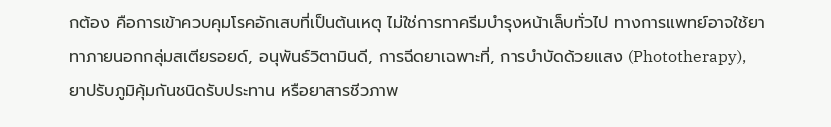กต้อง คือการเข้าควบคุมโรคอักเสบที่เป็นต้นเหตุ ไม่ใช่การทาครีมบำรุงหน้าเล็บทั่วไป ทางการแพทย์อาจใช้ยาทาภายนอกกลุ่มสเตียรอยด์, อนุพันธ์วิตามินดี, การฉีดยาเฉพาะที่, การบำบัดด้วยแสง (Phototherapy), ยาปรับภูมิคุ้มกันชนิดรับประทาน หรือยาสารชีวภาพ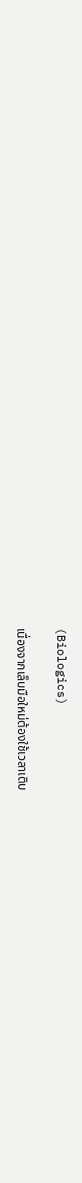(Biologics)

เนื่องจากเล็บมือใหม่ต้องใช้เวลาเติบ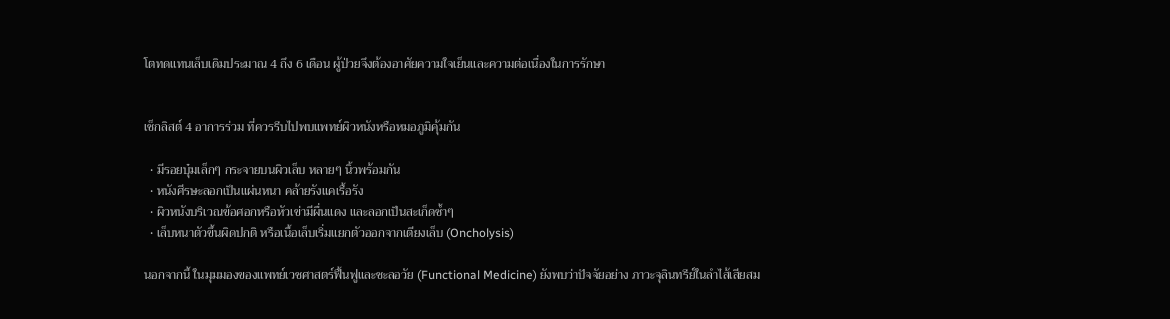โตทดแทนเล็บเดิมประมาณ 4 ถึง 6 เดือน ผู้ป่วยจึงต้องอาศัยความใจเย็นและความต่อเนื่องในการรักษา


เช็กลิสต์ 4 อาการร่วม ที่ควรรีบไปพบแพทย์ผิวหนังหรือหมอภูมิคุ้มกัน

  • มีรอยบุ๋มเล็กๆ กระจายบนผิวเล็บ หลายๆ นิ้วพร้อมกัน
  • หนังศีรษะลอกเป็นแผ่นหนา คล้ายรังแคเรื้อรัง
  • ผิวหนังบริเวณข้อศอกหรือหัวเข่ามีผื่นแดง และลอกเป็นสะเก็ดซ้ำๆ
  • เล็บหนาตัวขึ้นผิดปกติ หรือเนื้อเล็บเริ่มแยกตัวออกจากเตียงเล็บ (Oncholysis)

นอกจากนี้ ในมุมมองของแพทย์เวชศาสตร์ฟื้นฟูและชะลอวัย (Functional Medicine) ยังพบว่าปัจจัยอย่าง ภาวะจุลินทรีย์ในลำไส้เสียสม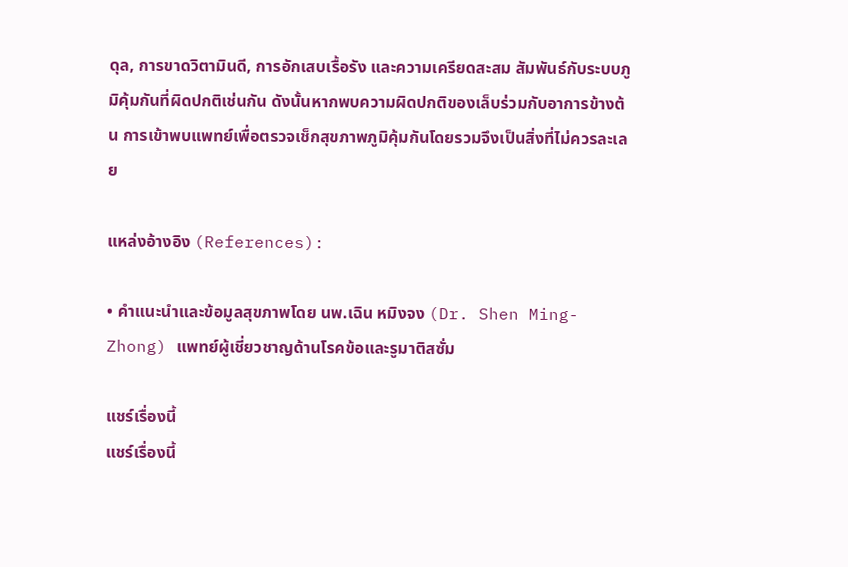ดุล, การขาดวิตามินดี, การอักเสบเรื้อรัง และความเครียดสะสม สัมพันธ์กับระบบภูมิคุ้มกันที่ผิดปกติเช่นกัน ดังนั้นหากพบความผิดปกติของเล็บร่วมกับอาการข้างต้น การเข้าพบแพทย์เพื่อตรวจเช็กสุขภาพภูมิคุ้มกันโดยรวมจึงเป็นสิ่งที่ไม่ควรละเลย

แหล่งอ้างอิง (References):

• คำแนะนำและข้อมูลสุขภาพโดย นพ.เฉิน หมิงจง (Dr. Shen Ming-Zhong) แพทย์ผู้เชี่ยวชาญด้านโรคข้อและรูมาติสซั่ม

แชร์เรื่องนี้
แชร์เรื่องนี้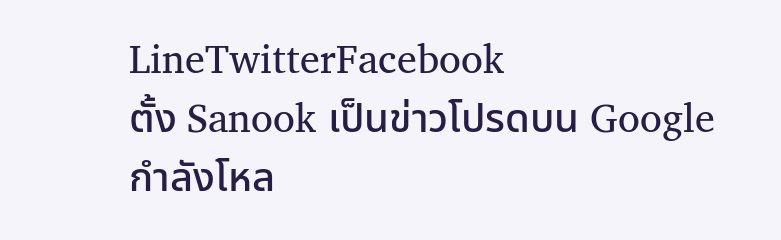LineTwitterFacebook
ตั้ง Sanook เป็นข่าวโปรดบน Google
กำลังโหล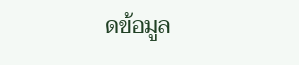ดข้อมูล